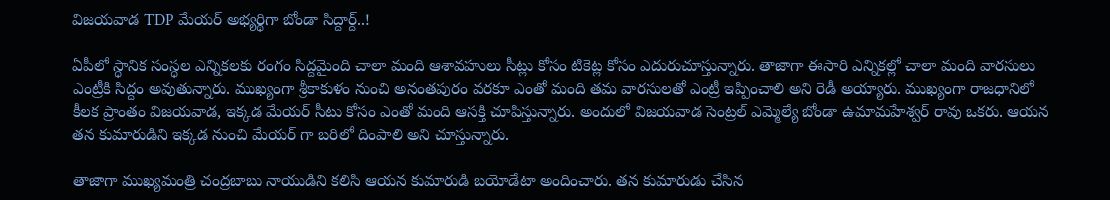విజ‌య‌వాడ TDP మేయ‌ర్ అభ్యర్థిగా బోండా సిద్దార్ద్..!

ఏపీలో స్ధానిక సంస్ధ‌ల ఎన్నిక‌ల‌కు రంగం సిద్ద‌మైంది చాలా మంది ఆశావ‌హులు సీట్లు కోసం టికెట్ల కోసం ఎదురుచూస్తున్నారు. తాజాగా ఈసారి ఎన్నిక‌ల్లో చాలా మంది వార‌సులు ఎంట్రీకి సిద్దం అవుతున్నారు. ముఖ్యంగా శ్రీకాకుళం నుంచి అనంత‌పురం వ‌రకూ ఎంతో మంది త‌మ వార‌సుల‌తో ఎంట్రీ ఇప్పించాలి అని రెడీ అయ్యారు. ముఖ్యంగా రాజ‌ధానిలో కీల‌క ప్రాంతం విజ‌య‌వాడ, ఇక్క‌డ మేయర్ సీటు కోసం ఎంతో మంది ఆస‌క్తి చూపిస్తున్నారు. అందులో విజ‌య‌వాడ సెంట్ర‌ల్ ఎమ్మెల్యే బోండా ఉమామ‌హేశ్వ‌ర్ రావు ఒక‌రు. ఆయ‌న త‌న కుమారుడిని ఇక్క‌డ నుంచి మేయ‌ర్ గా బ‌రిలో దింపాలి అని చూస్తున్నారు.

తాజాగా ముఖ్య‌మంత్రి చంద్ర‌బాబు నాయుడిని క‌లిసి ఆయ‌న కుమారుడి బ‌యోడేటా అందించారు. త‌న కుమారుడు చేసిన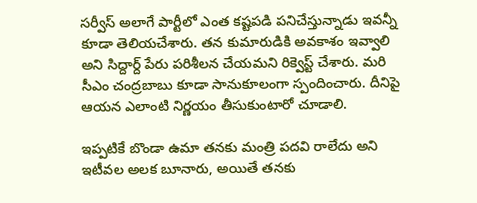స‌ర్వీస్ అలాగే పార్టీలో ఎంత క‌ష్ట‌ప‌డి ప‌నిచేస్తున్నాడు ఇవ‌న్నీ కూడా తెలియ‌చేశారు. త‌న కుమారుడికి అవ‌కాశం ఇవ్వాలి అని సిద్దార్ద్ పేరు ప‌రిశీల‌న చేయ‌మ‌ని రిక్వెస్ట్ చేశారు. మ‌రి సీఎం చంద్ర‌బాబు కూడా సానుకూలంగా స్పందించారు. దీనిపై ఆయ‌న ఎలాంటి నిర్ణ‌యం తీసుకుంటారో చూడాలి.

ఇప్ప‌టికే బొండా ఉమా త‌న‌కు మంత్రి ప‌ద‌వి రాలేదు అని ఇటీవ‌ల అల‌క బూనారు, అయితే త‌న‌కు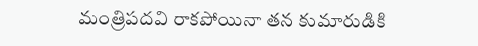మంత్రిప‌ద‌వి రాక‌పోయినా త‌న కుమారుడికి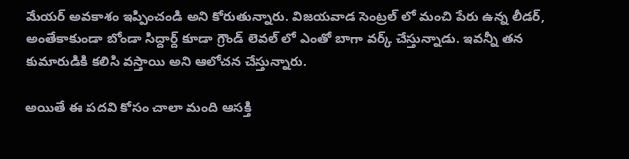మేయ‌ర్ అవ‌కాశం ఇప్పించండి అని కోరుతున్నారు. విజ‌య‌వాడ సెంట్ర‌ల్ లో మంచి పేరు ఉన్న లీడ‌ర్, అంతేకాకుండా బోండా సిద్దార్ద్ కూడా గ్రౌండ్ లెవ‌ల్ లో ఎంతో బాగా వ‌ర్క్ చేస్తున్నాడు. ఇవ‌న్నీ త‌న కుమారుడికి క‌లిసి వ‌స్తాయి అని ఆలోచ‌న చేస్తున్నారు.

అయితే ఈ ప‌దవి కోసం చాలా మంది ఆస‌క్తి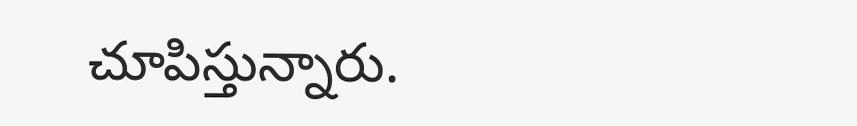చూపిస్తున్నారు.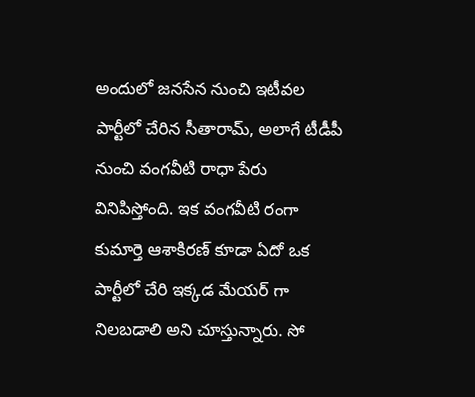అందులో జ‌న‌సేన నుంచి ఇటీవ‌ల పార్టీలో చేరిన సీతారామ్, అలాగే టీడీపీ నుంచి వంగ‌వీటి రాధా పేరు వినిపిస్తోంది. ఇక వంగ‌వీటి రంగా కుమార్తె ఆశాకిర‌ణ్ కూడా ఏదో ఒక పార్టీలో చేరి ఇక్క‌డ మేయ‌ర్ గా నిల‌బ‌డాలి అని చూస్తున్నారు. సో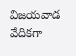విజ‌య‌వాడ వేదిక‌గా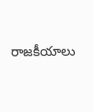రాజ‌కీయాలు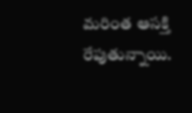మ‌రింత ఆసక్తి రేపుతున్నాయి.